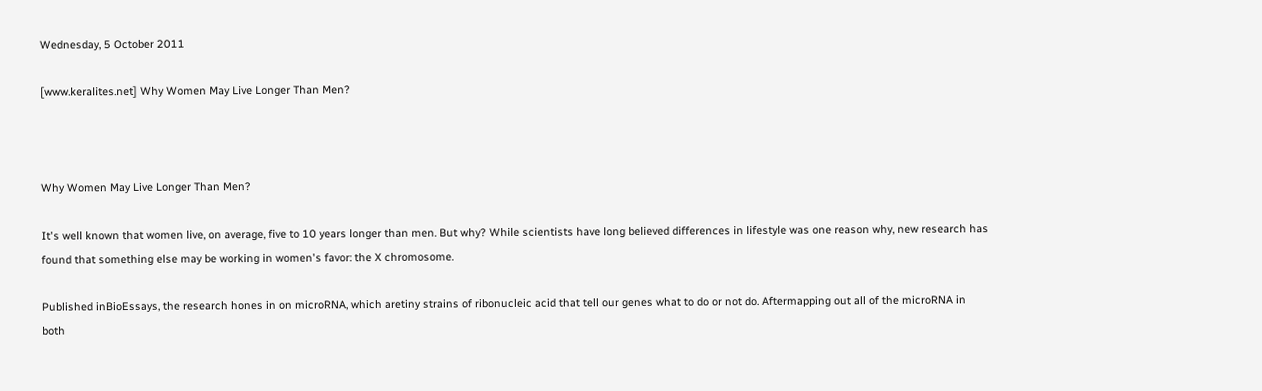Wednesday, 5 October 2011

[www.keralites.net] Why Women May Live Longer Than Men?



Why Women May Live Longer Than Men?

It's well known that women live, on average, five to 10 years longer than men. But why? While scientists have long believed differences in lifestyle was one reason why, new research has found that something else may be working in women's favor: the X chromosome.

Published inBioEssays, the research hones in on microRNA, which aretiny strains of ribonucleic acid that tell our genes what to do or not do. Aftermapping out all of the microRNA in both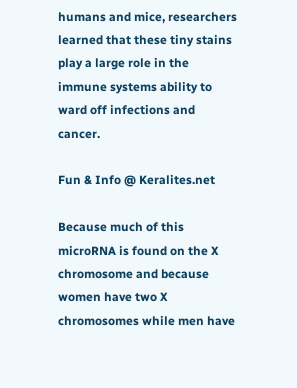humans and mice, researchers learned that these tiny stains play a large role in the immune systems ability to ward off infections and cancer.

Fun & Info @ Keralites.net

Because much of this microRNA is found on the X chromosome and because women have two X chromosomes while men have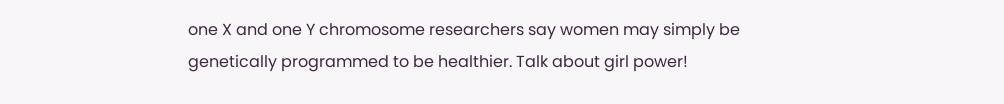one X and one Y chromosome researchers say women may simply be genetically programmed to be healthier. Talk about girl power!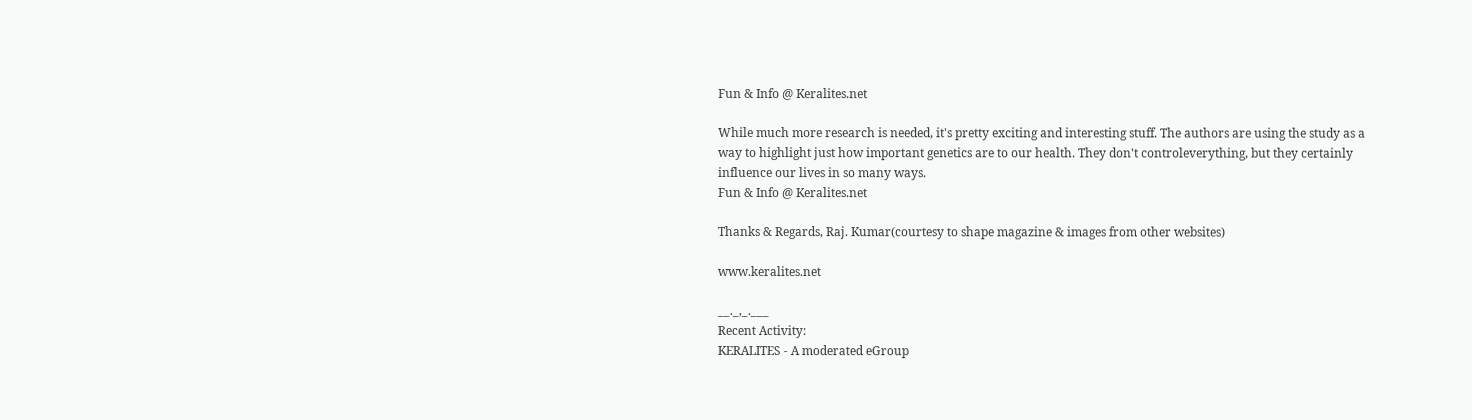Fun & Info @ Keralites.net

While much more research is needed, it's pretty exciting and interesting stuff. The authors are using the study as a way to highlight just how important genetics are to our health. They don't controleverything, but they certainly influence our lives in so many ways.
Fun & Info @ Keralites.net

Thanks & Regards, Raj. Kumar(courtesy to shape magazine & images from other websites)

www.keralites.net

__._,_.___
Recent Activity:
KERALITES - A moderated eGroup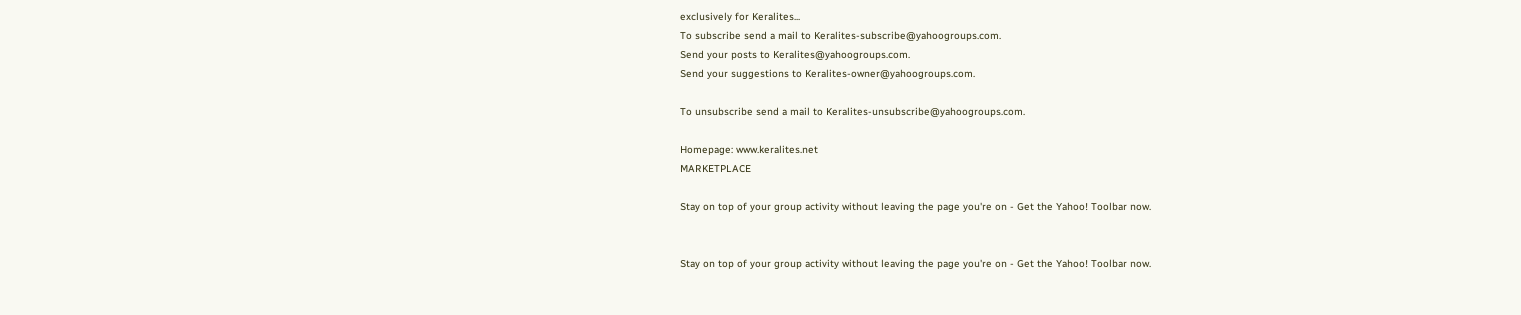exclusively for Keralites...
To subscribe send a mail to Keralites-subscribe@yahoogroups.com.
Send your posts to Keralites@yahoogroups.com.
Send your suggestions to Keralites-owner@yahoogroups.com.

To unsubscribe send a mail to Keralites-unsubscribe@yahoogroups.com.

Homepage: www.keralites.net
MARKETPLACE

Stay on top of your group activity without leaving the page you're on - Get the Yahoo! Toolbar now.


Stay on top of your group activity without leaving the page you're on - Get the Yahoo! Toolbar now.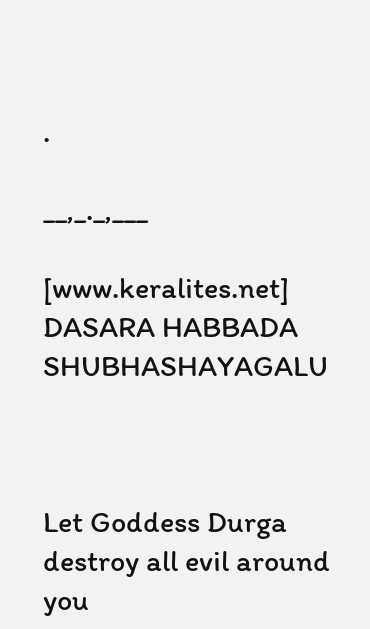.

__,_._,___

[www.keralites.net] DASARA HABBADA SHUBHASHAYAGALU



Let Goddess Durga destroy all evil around you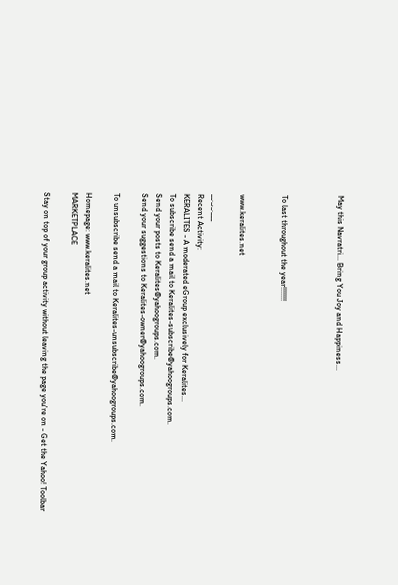May this Navratri... Bring You Joy and Happiness...



To last throughout the year!!!!!!!


www.keralites.net

__._,_.___
Recent Activity:
KERALITES - A moderated eGroup exclusively for Keralites...
To subscribe send a mail to Keralites-subscribe@yahoogroups.com.
Send your posts to Keralites@yahoogroups.com.
Send your suggestions to Keralites-owner@yahoogroups.com.

To unsubscribe send a mail to Keralites-unsubscribe@yahoogroups.com.

Homepage: www.keralites.net
MARKETPLACE

Stay on top of your group activity without leaving the page you're on - Get the Yahoo! Toolbar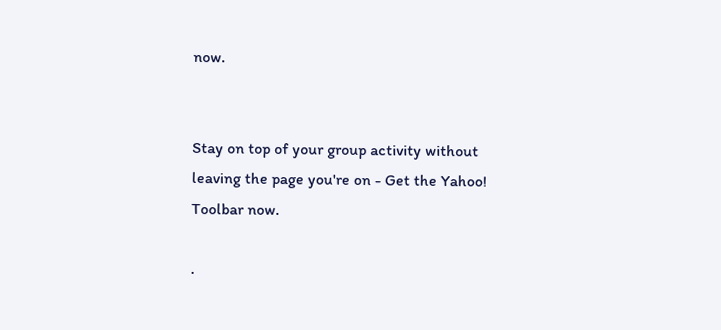now.


Stay on top of your group activity without leaving the page you're on - Get the Yahoo! Toolbar now.

.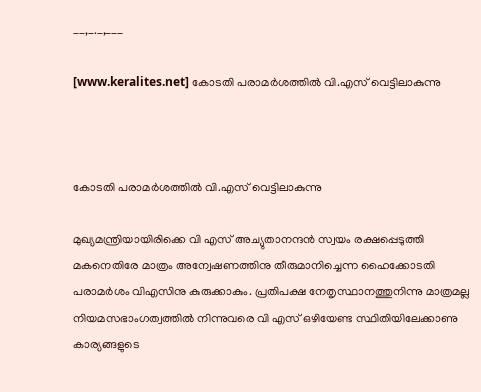__,_._,___

[www.keralites.net] കോടതി പരാമര്‍ശത്തില്‍ വി.എസ്‌ വെട്ടിലാകുന്നു



കോടതി പരാമര്‍ശത്തില്‍ വി.എസ്‌ വെട്ടിലാകുന്നു

മുഖ്യമന്ത്രിയായിരിക്കെ വി എസ്‌ അച്യുതാനന്ദന്‍ സ്വയം രക്ഷപ്പെടുത്തി മകനെതിരേ മാത്രം അന്വേഷണത്തിനു തീരുമാനിച്ചെന്ന ഹൈക്കോടതി പരാമര്‍ശം വിഎസിനു കുരുക്കാകും. പ്രതിപക്ഷ നേതൃസ്ഥാനത്തുനിന്നു മാത്രമല്ല നിയമസഭാംഗത്വത്തില്‍ നിന്നുവരെ വി എസ്‌ ഒഴിയേണ്ട സ്ഥിതിയിലേക്കാണു കാര്യങ്ങളുടെ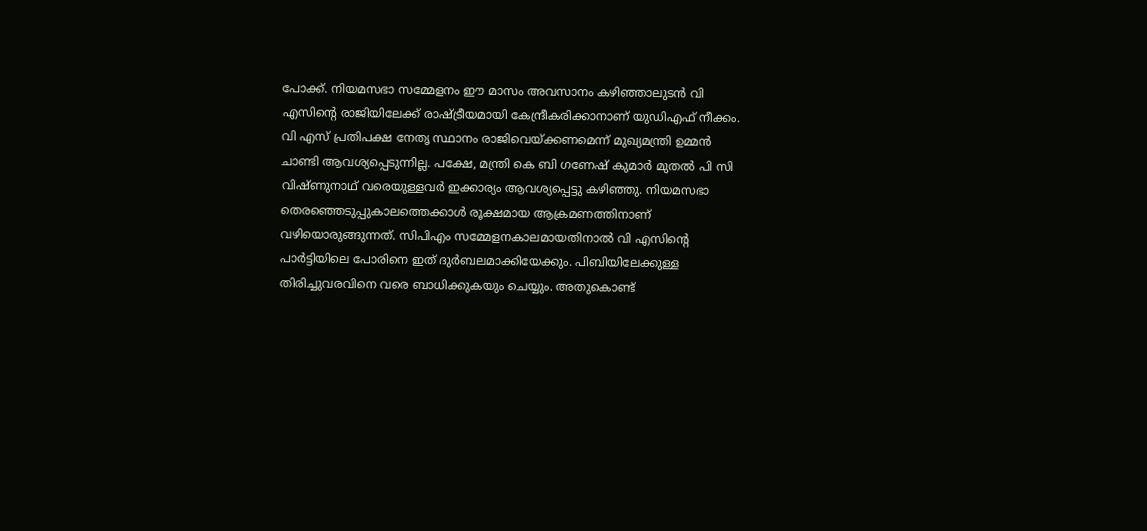പോക്ക്‌. നിയമസഭാ സമ്മേളനം ഈ മാസം അവസാനം കഴിഞ്ഞാലുടന്‍ വി എസിന്റെ രാജിയിലേക്ക്‌ രാഷ്ട്രീയമായി കേന്ദ്രീകരിക്കാനാണ്‌ യുഡിഎഫ്‌ നീക്കം. വി എസ്‌ പ്രതിപക്ഷ നേതൃ സ്ഥാനം രാജിവെയ്‌ക്കണമെന്ന്‌ മുഖ്യമന്ത്രി ഉമ്മന്‍ ചാണ്ടി ആവശ്യപ്പെടുന്നില്ല. പക്ഷേ, മന്ത്രി കെ ബി ഗണേഷ്‌ കുമാര്‍ മുതല്‍ പി സി വിഷ്‌ണുനാഥ്‌ വരെയുള്ളവര്‍ ഇക്കാര്യം ആവശ്യപ്പെട്ടു കഴിഞ്ഞു. നിയമസഭാ തെരഞ്ഞെടുപ്പുകാലത്തെക്കാള്‍ രൂക്ഷമായ ആക്രമണത്തിനാണ്‌ വഴിയൊരുങ്ങുന്നത്‌. സിപിഎം സമ്മേളനകാലമായതിനാല്‍ വി എസിന്റെ പാര്‍ട്ടിയിലെ പോരിനെ ഇത്‌ ദുര്‍ബലമാക്കിയേക്കും. പിബിയിലേക്കുള്ള തിരിച്ചുവരവിനെ വരെ ബാധിക്കുകയും ചെയ്യും. അതുകൊണ്ട്‌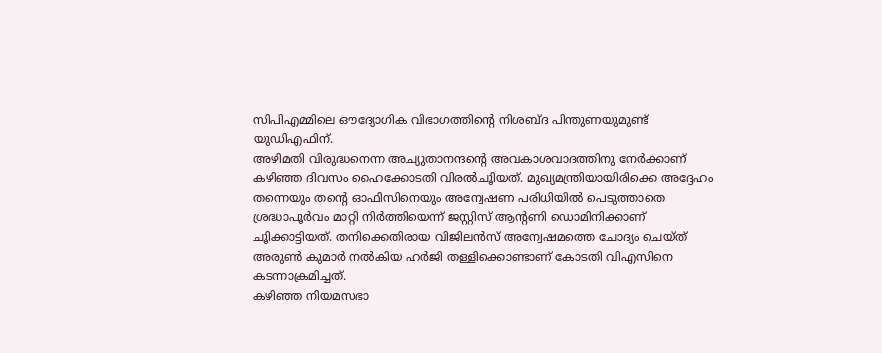സിപിഎമ്മിലെ ഔദ്യോഗിക വിഭാഗത്തിന്റെ നിശബ്ദ പിന്തുണയുമുണ്ട്‌ യുഡിഎഫിന്‌.
അഴിമതി വിരുദ്ധനെന്ന അച്യുതാനന്ദന്റെ അവകാശവാദത്തിനു നേര്‍ക്കാണ്‌ കഴിഞ്ഞ ദിവസം ഹൈക്കോടതി വിരല്‍ചൂിയത്‌. മുഖ്യമന്ത്രിയായിരിക്കെ അദ്ദേഹം തന്നെയും തന്റെ ഓഫിസിനെയും അന്വേഷണ പരിധിയില്‍ പെടുത്താതെ ശ്രദ്ധാപൂര്‍വം മാറ്റി നിര്‍ത്തിയെന്ന്‌ ജസ്റ്റിസ്‌ ആന്റണി ഡൊമിനിക്കാണ്‌ ചൂിക്കാട്ടിയത്‌. തനിക്കെതിരായ വിജിലന്‍സ്‌ അന്വേഷമത്തെ ചോദ്യം ചെയ്‌ത്‌ അരുണ്‍ കുമാര്‍ നല്‍കിയ ഹര്‍ജി തള്ളിക്കൊണ്ടാണ്‌ കോടതി വിഎസിനെ കടന്നാക്രമിച്ചത്‌.
കഴിഞ്ഞ നിയമസഭാ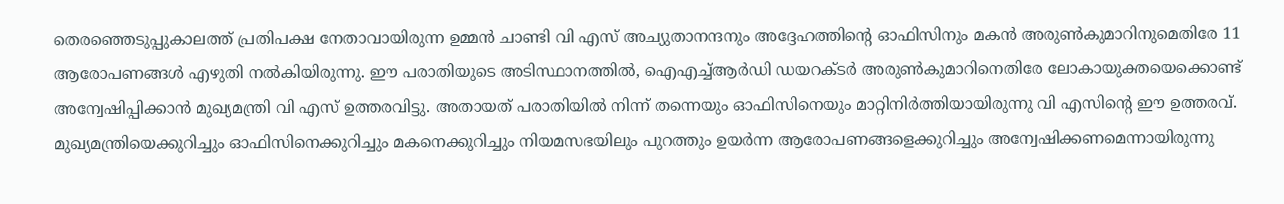തെരഞ്ഞെടുപ്പുകാലത്ത്‌ പ്രതിപക്ഷ നേതാവായിരുന്ന ഉമ്മന്‍ ചാണ്ടി വി എസ്‌ അച്യുതാനന്ദനും അദ്ദേഹത്തിന്റെ ഓഫിസിനും മകന്‍ അരുണ്‍കുമാറിനുമെതിരേ 11 ആരോപണങ്ങള്‍ എഴുതി നല്‍കിയിരുന്നു. ഈ പരാതിയുടെ അടിസ്ഥാനത്തില്‍, ഐഎച്ച്‌ആര്‍ഡി ഡയറക്ടര്‍ അരുണ്‍കുമാറിനെതിരേ ലോകായുക്തയെക്കൊണ്ട്‌ അന്വേഷിപ്പിക്കാന്‍ മുഖ്യമന്ത്രി വി എസ്‌ ഉത്തരവിട്ടു. അതായത്‌ പരാതിയില്‍ നിന്ന്‌ തന്നെയും ഓഫിസിനെയും മാറ്റിനിര്‍ത്തിയായിരുന്നു വി എസിന്റെ ഈ ഉത്തരവ്‌. മുഖ്യമന്ത്രിയെക്കുറിച്ചും ഓഫിസിനെക്കുറിച്ചും മകനെക്കുറിച്ചും നിയമസഭയിലും പുറത്തും ഉയര്‍ന്ന ആരോപണങ്ങളെക്കുറിച്ചും അന്വേഷിക്കണമെന്നായിരുന്നു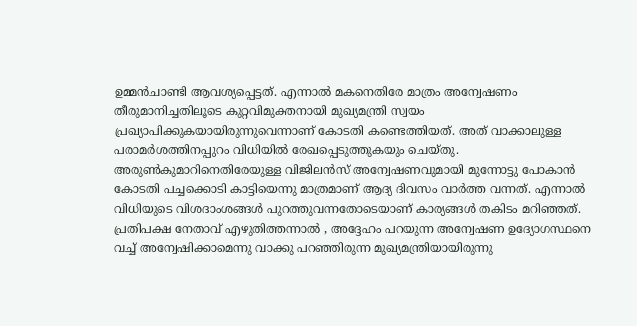ഉമ്മന്‍ചാണ്ടി ആവശ്യപ്പെട്ടത്‌. എന്നാല്‍ മകനെതിരേ മാത്രം അന്വേഷണം തീരുമാനിച്ചതിലൂടെ കുറ്റവിമുക്തനായി മുഖ്യമന്ത്രി സ്വയം പ്രഖ്യാപിക്കുകയായിരുന്നുവെന്നാണ്‌ കോടതി കണ്ടെത്തിയത്‌. അത്‌ വാക്കാലുള്ള പരാമര്‍ശത്തിനപ്പുറം വിധിയില്‍ രേഖപ്പെടുത്തുകയും ചെയ്‌തു.
അരുണ്‍കുമാറിനെതിരേയുള്ള വിജിലന്‍സ്‌ അന്വേഷണവുമായി മുന്നോട്ടു പോകാന്‍ കോടതി പച്ചക്കൊടി കാട്ടിയെന്നു മാത്രമാണ്‌ ആദ്യ ദിവസം വാര്‍ത്ത വന്നത്‌. എന്നാല്‍ വിധിയുടെ വിശദാംശങ്ങള്‍ പുറത്തുവന്നതോടെയാണ്‌ കാര്യങ്ങള്‍ തകിടം മറിഞ്ഞത്‌.
പ്രതിപക്ഷ നേതാവ്‌ എഴുതിത്തന്നാല്‍ , അദ്ദേഹം പറയുന്ന അന്വേഷണ ഉദ്യോഗസ്ഥനെ വച്ച്‌ അന്വേഷിക്കാമെന്നു വാക്കു പറഞ്ഞിരുന്ന മുഖ്യമന്ത്രിയായിരുന്നു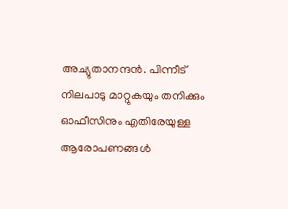അച്യുതാനന്ദന്‍. പിന്നീട്‌ നിലപാടു മാറ്റുകയും തനിക്കും ഓഫീസിനും എതിരേയുള്ള ആരോപണങ്ങള്‍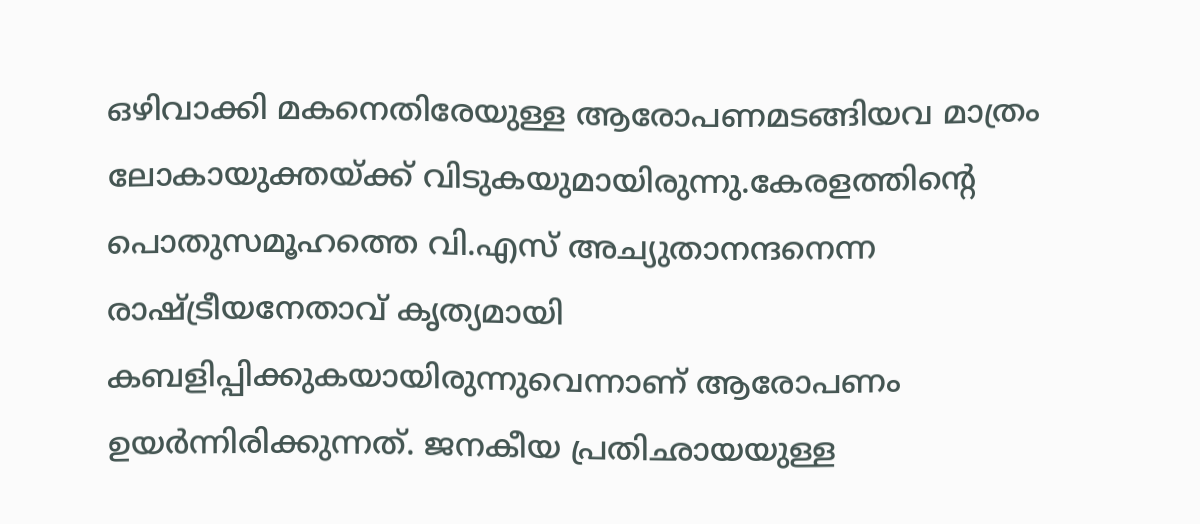ഒഴിവാക്കി മകനെതിരേയുള്ള ആരോപണമടങ്ങിയവ മാത്രം ലോകായുക്തയ്‌ക്ക്‌ വിടുകയുമായിരുന്നു.കേരളത്തിന്റെ പൊതുസമൂഹത്തെ വി.എസ്‌ അച്യുതാനന്ദനെന്ന രാഷ്ട്രീയനേതാവ്‌ കൃത്യമായി കബളിപ്പിക്കുകയായിരുന്നുവെന്നാണ്‌ ആരോപണം ഉയര്‍ന്നിരിക്കുന്നത്‌. ജനകീയ പ്രതിഛായയുള്ള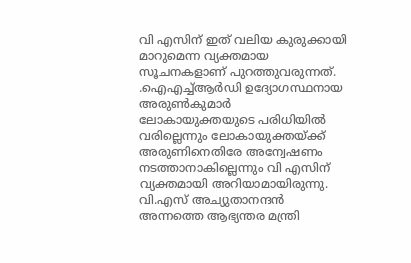വി എസിന്‌ ഇത്‌ വലിയ കുരുക്കായി മാറുമെന്ന വ്യക്തമായ സൂചനകളാണ്‌ പുറത്തുവരുന്നത്‌.
.ഐഎച്ച്‌ആര്‍ഡി ഉദ്യോഗസ്ഥനായ അരുണ്‍കുമാര്‍ ലോകായുക്തയുടെ പരിധിയില്‍ വരില്ലെന്നും ലോകായുക്തയ്‌ക്ക്‌ അരുണിനെതിരേ അന്വേഷണം നടത്താനാകില്ലെന്നും വി എസിന്‌ വ്യക്തമായി അറിയാമായിരുന്നു. വി.എസ്‌ അച്യുതാനന്ദന്‍ അന്നത്തെ ആഭ്യന്തര മന്ത്രി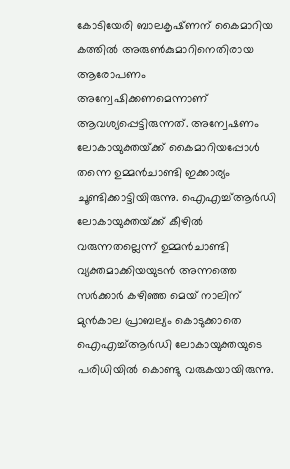കോടിയേരി ബാലകൃഷ്‌ണന്‌ കൈമാറിയ കത്തില്‍ അരുണ്‍കുമാറിനെതിരായ ആരോപണം അന്വേഷിക്കണമെന്നാണ്‌ ആവശ്യപ്പെട്ടിരുന്നത്‌. അന്വേഷണം ലോകായുക്തയ്‌ക്ക്‌ കൈമാറിയപ്പോള്‍ തന്നെ ഉമ്മന്‍ചാണ്ടി ഇക്കാര്യം ചൂണ്ടിക്കാട്ടിയിരുന്നു. ഐഎച്ച്‌ആര്‍ഡി ലോകായുക്തയ്‌ക്ക്‌ കീഴില്‍ വരുന്നതല്ലെന്ന്‌ ഉമ്മന്‍ചാണ്ടി വ്യക്തമാക്കിയയുടന്‍ അന്നത്തെ സര്‍ക്കാര്‍ കഴിഞ്ഞ മെയ്‌ നാലിന്‌ മുന്‍കാല പ്രാബല്യം കൊടുക്കാതെ ഐഎച്ച്‌ആര്‍ഡി ലോകായുക്തയുടെ പരിധിയില്‍ കൊണ്ടു വരുകയായിരുന്നു.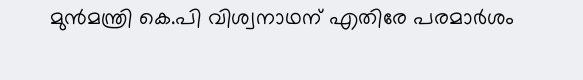മുന്‍മന്ത്രി കെ.പി വിശ്വനാഥന്‌ എതിരേ പരമാര്‍ശം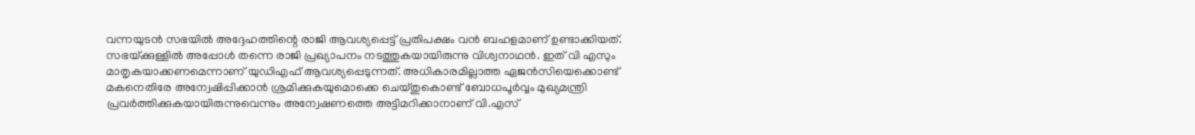വന്നയുടന്‍ സഭയില്‍ അദ്ദേഹത്തിന്റെ രാജി ആവശ്യപ്പെട്ട്‌ പ്രതിപക്ഷം വന്‍ ബഹളമാണ്‌ ഉണ്ടാക്കിയത്‌. സഭയ്‌ക്കുള്ളില്‍ അപ്പോള്‍ തന്നെ രാജി പ്രഖ്യാപനം നടത്തുകയായിരുന്നു വിശ്വനാഥന്‍. ഇത്‌ വി എസും മാതൃകയാക്കണമെന്നാണ്‌ യുഡിഎഫ്‌ ആവശ്യപ്പെടുന്നത്‌. അധികാരമില്ലാത്ത ഏജന്‍സിയെക്കൊണ്ട്‌ മകനെതിരേ അന്വേഷിപ്പിക്കാന്‍ ശ്രമിക്കുകയുമൊക്കെ ചെയ്‌തുകൊണ്ട്‌ ബോധപൂര്‍വ്വം മുഖ്യമന്ത്രി പ്രവര്‍ത്തിക്കുകയായിരുന്നുവെന്നും അന്വേഷണത്തെ അട്ടിമറിക്കാനാണ്‌ വി.എസ്‌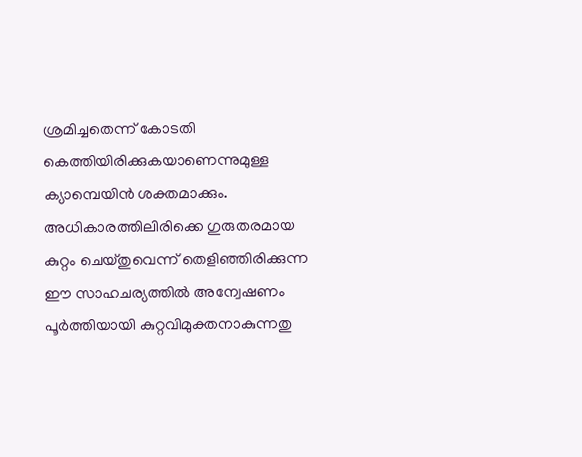ശ്രമിച്ചതെന്ന്‌ കോടതി കെത്തിയിരിക്കുകയാണെന്നുമുള്ള ക്യാമ്പെയിന്‍ ശക്തമാക്കും. അധികാരത്തിലിരിക്കെ ഗുരുതരമായ കുറ്റം ചെയ്‌തുവെന്ന്‌ തെളിഞ്ഞിരിക്കുന്ന ഈ സാഹചര്യത്തില്‍ അന്വേഷണം പൂര്‍ത്തിയായി കുറ്റവിമുക്തനാകുന്നതു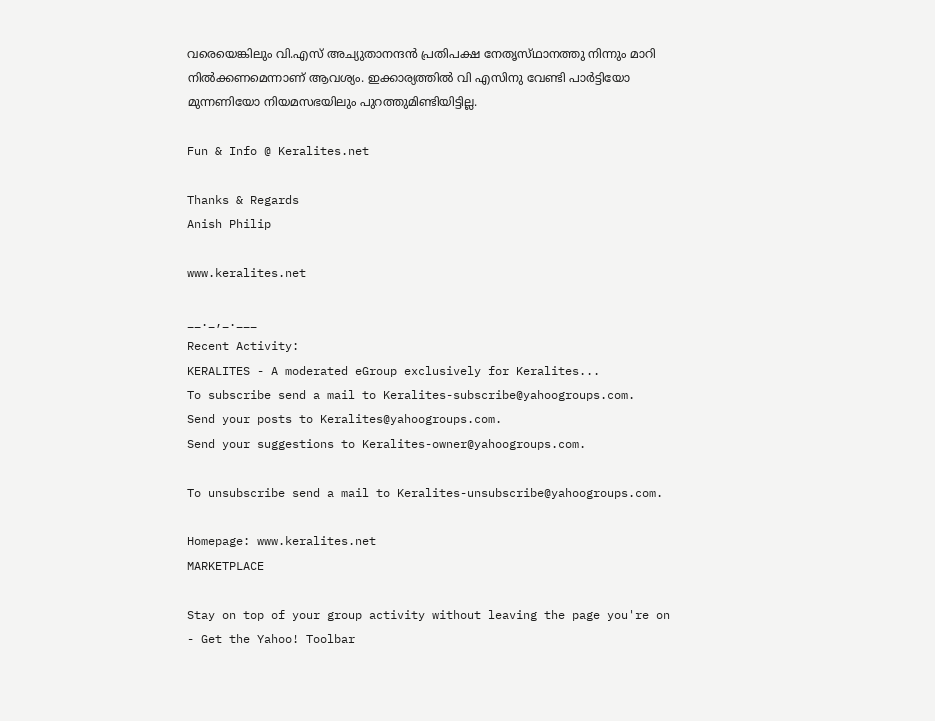വരെയെങ്കിലും വി.എസ്‌ അച്യുതാനന്ദന്‍ പ്രതിപക്ഷ നേതൃസ്‌ഥാനത്തു നിന്നും മാറി നില്‍ക്കണമെന്നാണ്‌ ആവശ്യം. ഇക്കാര്യത്തില്‍ വി എസിനു വേണ്ടി പാര്‍ട്ടിയോ മുന്നണിയോ നിയമസഭയിലും പുറത്തുമിണ്ടിയിട്ടില്ല.

Fun & Info @ Keralites.net

Thanks & Regards
Anish Philip

www.keralites.net

__._,_.___
Recent Activity:
KERALITES - A moderated eGroup exclusively for Keralites...
To subscribe send a mail to Keralites-subscribe@yahoogroups.com.
Send your posts to Keralites@yahoogroups.com.
Send your suggestions to Keralites-owner@yahoogroups.com.

To unsubscribe send a mail to Keralites-unsubscribe@yahoogroups.com.

Homepage: www.keralites.net
MARKETPLACE

Stay on top of your group activity without leaving the page you're on - Get the Yahoo! Toolbar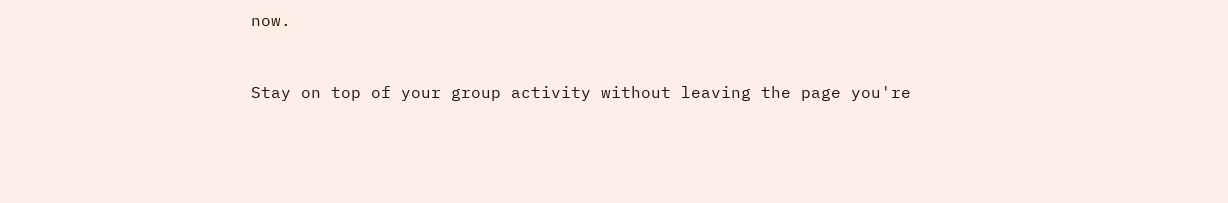now.


Stay on top of your group activity without leaving the page you're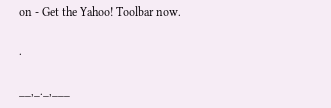on - Get the Yahoo! Toolbar now.

.

__,_._,___